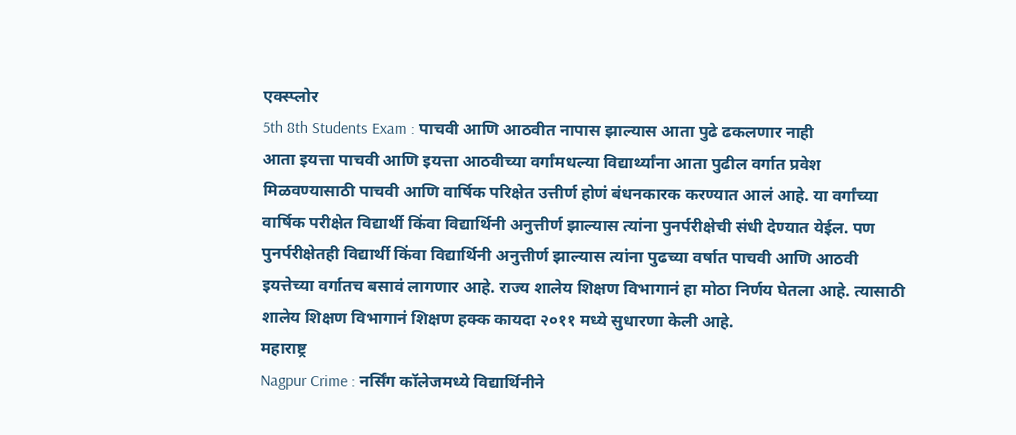एक्स्प्लोर
5th 8th Students Exam : पाचवी आणि आठवीत नापास झाल्यास आता पुढे ढकलणार नाही
आता इयत्ता पाचवी आणि इयत्ता आठवीच्या वर्गांमधल्या विद्यार्थ्यांना आता पुढील वर्गात प्रवेश मिळवण्यासाठी पाचवी आणि वार्षिक परिक्षेत उत्तीर्ण होणं बंधनकारक करण्यात आलं आहे. या वर्गांच्या वार्षिक परीक्षेत विद्यार्थी किंवा विद्यार्थिनी अनुत्तीर्ण झाल्यास त्यांना पुनर्परीक्षेची संधी देण्यात येईल. पण पुनर्परीक्षेतही विद्यार्थी किंवा विद्यार्थिनी अनुत्तीर्ण झाल्यास त्यांना पुढच्या वर्षात पाचवी आणि आठवी इयत्तेच्या वर्गातच बसावं लागणार आहे. राज्य शालेय शिक्षण विभागानं हा मोठा निर्णय घेतला आहे. त्यासाठी शालेय शिक्षण विभागानं शिक्षण हक्क कायदा २०११ मध्ये सुधारणा केली आहे.
महाराष्ट्र
Nagpur Crime : नर्सिंग कॉलेजमध्ये विद्यार्थिनीने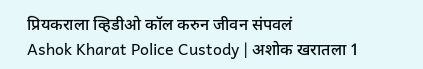प्रियकराला व्हिडीओ कॉल करुन जीवन संपवलं
Ashok Kharat Police Custody | अशोक खरातला 1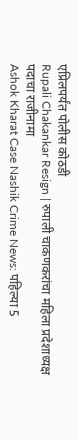एप्रिलपर्यंत पोलीस कोठडी
Rupali Chakankar Resign | रुपाली चाकणकरांचा महिला प्रदेशाध्यक्ष पदाचा राजीनामा
Ashok Kharat Case Nashik Crime News: पहिल्या 5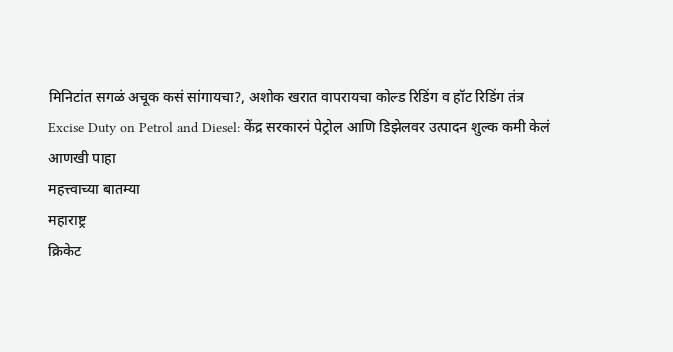मिनिटांत सगळं अचूक कसं सांगायचा?, अशोक खरात वापरायचा कोल्ड रिडिंग व हॉट रिडिंग तंत्र
Excise Duty on Petrol and Diesel: केंद्र सरकारनं पेट्रोल आणि डिझेलवर उत्पादन शुल्क कमी केलं
आणखी पाहा
महत्त्वाच्या बातम्या
महाराष्ट्र
क्रिकेट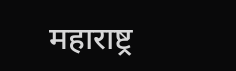महाराष्ट्र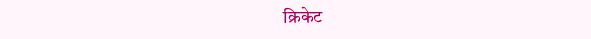क्रिकेट